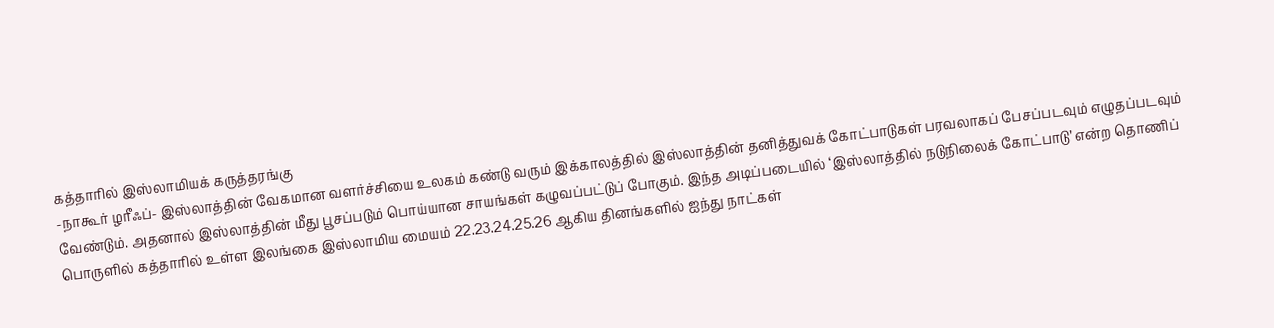கத்தாரில் இஸ்லாமியக் கருத்தரங்கு
-நாகூர் ழரீஃப்- இஸ்லாத்தின் வேகமான வளர்ச்சியை உலகம் கண்டு வரும் இக்காலத்தில் இஸ்லாத்தின் தனித்துவக் கோட்பாடுகள் பரவலாகப் பேசப்படவும் எழுதப்படவும் வேண்டும். அதனால் இஸ்லாத்தின் மீது பூசப்படும் பொய்யான சாயங்கள் கழுவப்பட்டுப் போகும். இந்த அடிப்படையில் ‘இஸ்லாத்தில் நடுநிலைக் கோட்பாடு’ என்ற தொணிப் பொருளில் கத்தாரில் உள்ள இலங்கை இஸ்லாமிய மையம் 22.23.24.25.26 ஆகிய தினங்களில் ஐந்து நாட்கள்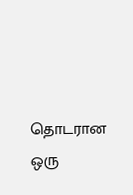தொடரான ஒரு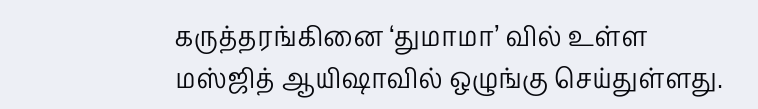கருத்தரங்கினை ‘துமாமா’ வில் உள்ள மஸ்ஜித் ஆயிஷாவில் ஒழுங்கு செய்துள்ளது.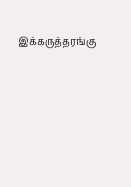இக்கருத்தரங்கு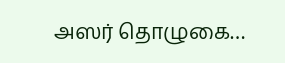அஸர் தொழுகை…